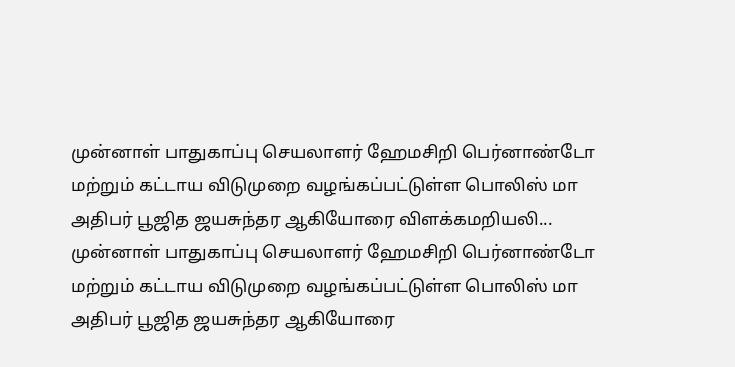முன்னாள் பாதுகாப்பு செயலாளர் ஹேமசிறி பெர்னாண்டோ மற்றும் கட்டாய விடுமுறை வழங்கப்பட்டுள்ள பொலிஸ் மா அதிபர் பூஜித ஜயசுந்தர ஆகியோரை விளக்கமறியலி...
முன்னாள் பாதுகாப்பு செயலாளர் ஹேமசிறி பெர்னாண்டோ மற்றும் கட்டாய விடுமுறை வழங்கப்பட்டுள்ள பொலிஸ் மா அதிபர் பூஜித ஜயசுந்தர ஆகியோரை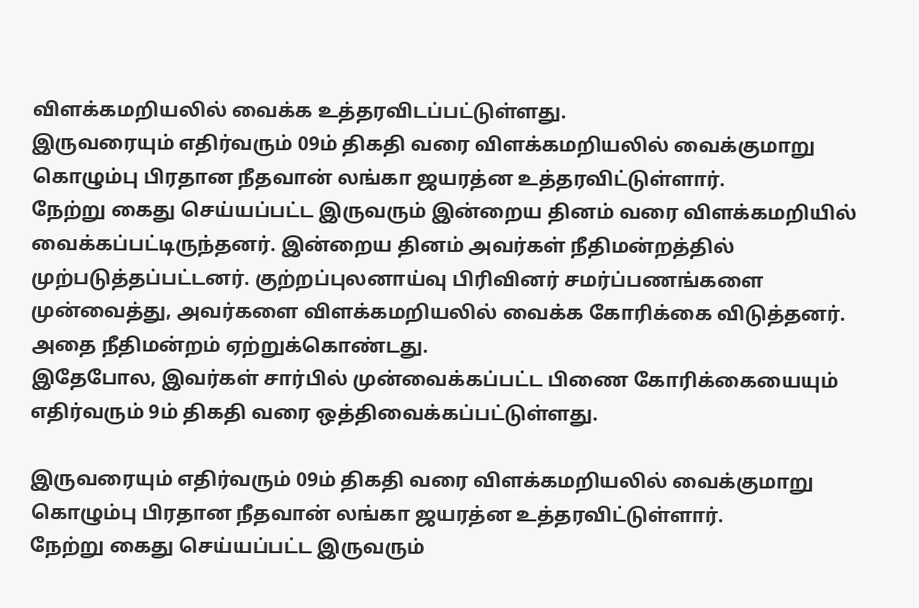விளக்கமறியலில் வைக்க உத்தரவிடப்பட்டுள்ளது.
இருவரையும் எதிர்வரும் 09ம் திகதி வரை விளக்கமறியலில் வைக்குமாறு கொழும்பு பிரதான நீதவான் லங்கா ஜயரத்ன உத்தரவிட்டுள்ளார்.
நேற்று கைது செய்யப்பட்ட இருவரும் இன்றைய தினம் வரை விளக்கமறியில் வைக்கப்பட்டிருந்தனர். இன்றைய தினம் அவர்கள் நீதிமன்றத்தில் முற்படுத்தப்பட்டனர். குற்றப்புலனாய்வு பிரிவினர் சமர்ப்பணங்களை முன்வைத்து, அவர்களை விளக்கமறியலில் வைக்க கோரிக்கை விடுத்தனர். அதை நீதிமன்றம் ஏற்றுக்கொண்டது.
இதேபோல, இவர்கள் சார்பில் முன்வைக்கப்பட்ட பிணை கோரிக்கையையும் எதிர்வரும் 9ம் திகதி வரை ஒத்திவைக்கப்பட்டுள்ளது.

இருவரையும் எதிர்வரும் 09ம் திகதி வரை விளக்கமறியலில் வைக்குமாறு கொழும்பு பிரதான நீதவான் லங்கா ஜயரத்ன உத்தரவிட்டுள்ளார்.
நேற்று கைது செய்யப்பட்ட இருவரும்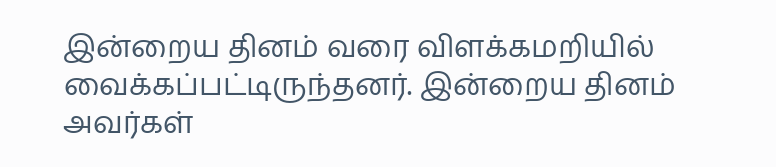இன்றைய தினம் வரை விளக்கமறியில் வைக்கப்பட்டிருந்தனர். இன்றைய தினம் அவர்கள்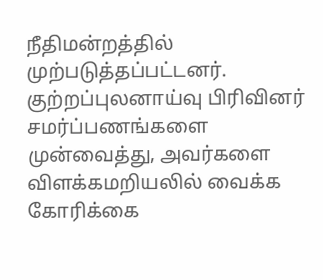நீதிமன்றத்தில் முற்படுத்தப்பட்டனர். குற்றப்புலனாய்வு பிரிவினர் சமர்ப்பணங்களை முன்வைத்து, அவர்களை விளக்கமறியலில் வைக்க கோரிக்கை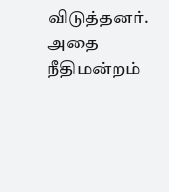விடுத்தனர். அதை நீதிமன்றம்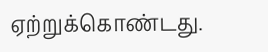ஏற்றுக்கொண்டது.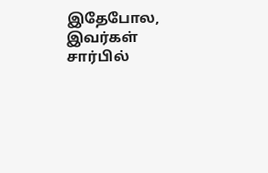இதேபோல, இவர்கள் சார்பில்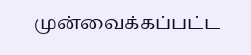முன்வைக்கப்பட்ட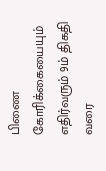பிணை கோரிக்கையையும் எதிர்வரும் 9ம் திகதி வரை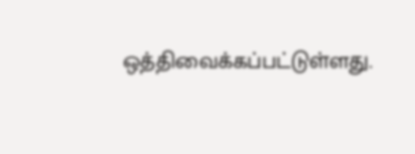ஒத்திவைக்கப்பட்டுள்ளது.